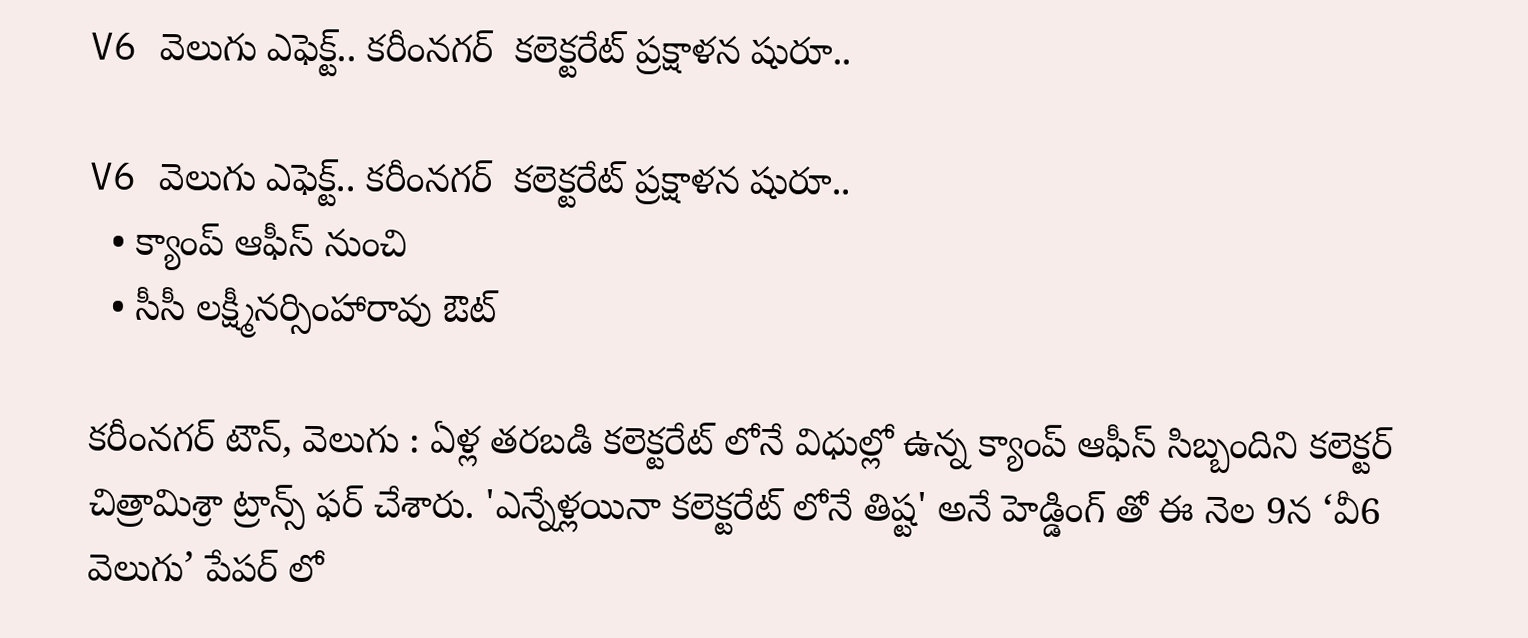V6 వెలుగు ఎఫెక్ట్.. కరీంనగర్  కలెక్టరేట్ ప్రక్షాళన షురూ..

V6 వెలుగు ఎఫెక్ట్.. కరీంనగర్  కలెక్టరేట్ ప్రక్షాళన షురూ..
  • క్యాంప్ ఆఫీస్ నుంచి
  • సీసీ లక్ష్మీనర్సింహారావు ఔట్

కరీంనగర్ టౌన్, వెలుగు : ఏళ్ల తరబడి కలెక్టరేట్ లోనే విధుల్లో ఉన్న క్యాంప్ ఆఫీస్ సిబ్బందిని కలెక్టర్ చిత్రామిశ్రా ట్రాన్స్ ఫర్ చేశారు. 'ఎన్నేళ్లయినా కలెక్టరేట్ లోనే తిష్ట' అనే హెడ్డింగ్ తో ఈ నెల 9న ‘వీ6 వెలుగు’ పేపర్ లో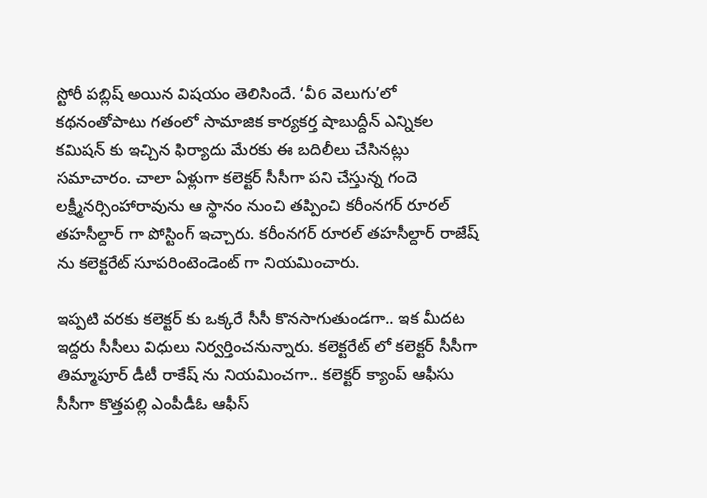స్టోరీ పబ్లిష్ అయిన విషయం తెలిసిందే. ‘వీ6 వెలుగు’లో కథనంతోపాటు గతంలో సామాజిక కార్యకర్త షాబుద్దీన్ ఎన్నికల కమిషన్ కు ఇచ్చిన ఫిర్యాదు మేరకు ఈ బదిలీలు చేసినట్లు సమాచారం. చాలా ఏళ్లుగా కలెక్టర్ సీసీగా పని చేస్తున్న గందె లక్ష్మీనర్సింహారావును ఆ స్థానం నుంచి తప్పించి కరీంనగర్ రూరల్ తహసీల్దార్ గా పోస్టింగ్ ఇచ్చారు. కరీంనగర్ రూరల్ తహసీల్దార్ రాజేష్ ను కలెక్టరేట్ సూపరింటెండెంట్ గా నియమించారు.

ఇప్పటి వరకు కలెక్టర్ కు ఒక్కరే సీసీ కొనసాగుతుండగా.. ఇక మీదట ఇద్దరు సీసీలు విధులు నిర్వర్తించనున్నారు. కలెక్టరేట్ లో కలెక్టర్ సీసీగా తిమ్మాపూర్ డీటీ రాకేష్ ను నియమించగా.. కలెక్టర్ క్యాంప్ ఆఫీసు సీసీగా కొత్తపల్లి ఎంపీడీఓ ఆఫీస్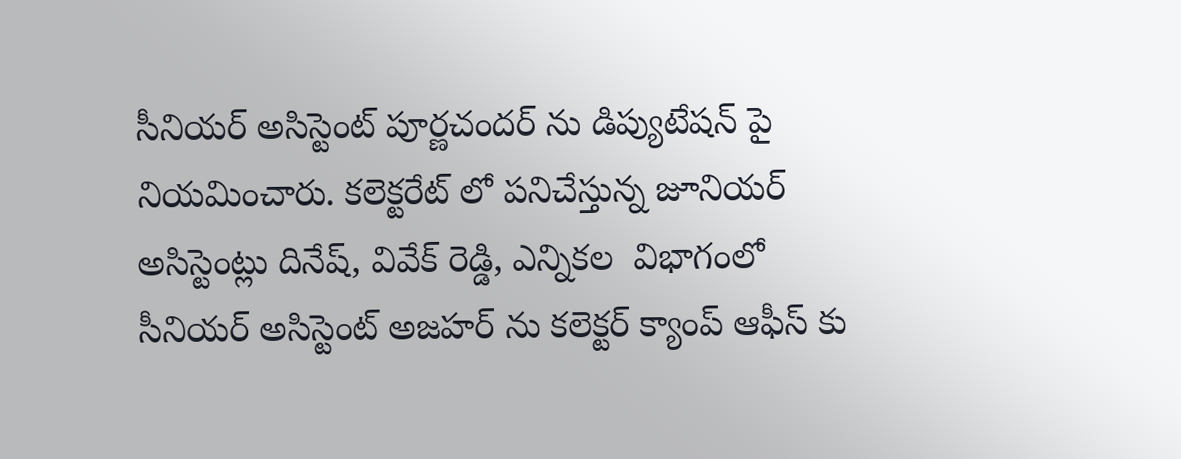సీనియర్ అసిస్టెంట్ పూర్ణచందర్ ను డిప్యుటేషన్ పై నియమించారు. కలెక్టరేట్ లో పనిచేస్తున్న జూనియర్‌‌‌‌‌‌‌‌‌‌‌‌‌‌‌‌‌‌‌‌‌‌‌‌‌‌‌‌‌‌‌‌ అసిస్టెంట్లు దినేష్, వివేక్ రెడ్డి, ఎన్నికల  విభాగంలో సీనియర్ అసిస్టెంట్ అజహర్ ను కలెక్టర్ క్యాంప్ ఆఫీస్ కు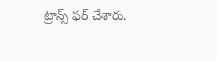ట్రాన్స్ ఫర్ చేశారు.